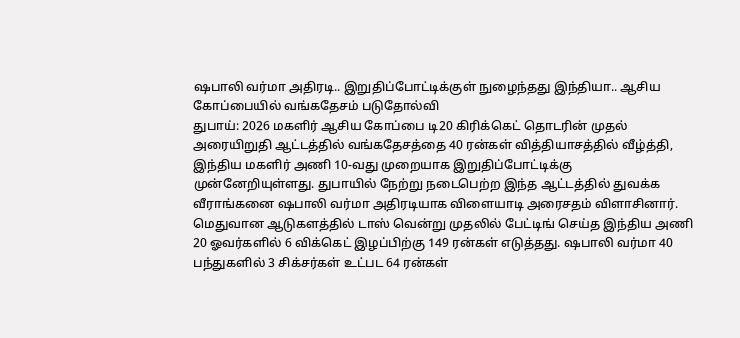ஷபாலி வர்மா அதிரடி.. இறுதிப்போட்டிக்குள் நுழைந்தது இந்தியா.. ஆசிய கோப்பையில் வங்கதேசம் படுதோல்வி
துபாய்: 2026 மகளிர் ஆசிய கோப்பை டி20 கிரிக்கெட் தொடரின் முதல் அரையிறுதி ஆட்டத்தில் வங்கதேசத்தை 40 ரன்கள் வித்தியாசத்தில் வீழ்த்தி, இந்திய மகளிர் அணி 10-வது முறையாக இறுதிப்போட்டிக்கு முன்னேறியுள்ளது. துபாயில் நேற்று நடைபெற்ற இந்த ஆட்டத்தில் துவக்க வீராங்கனை ஷபாலி வர்மா அதிரடியாக விளையாடி அரைசதம் விளாசினார்.
மெதுவான ஆடுகளத்தில் டாஸ் வென்று முதலில் பேட்டிங் செய்த இந்திய அணி 20 ஓவர்களில் 6 விக்கெட் இழப்பிற்கு 149 ரன்கள் எடுத்தது. ஷபாலி வர்மா 40 பந்துகளில் 3 சிக்சர்கள் உட்பட 64 ரன்கள்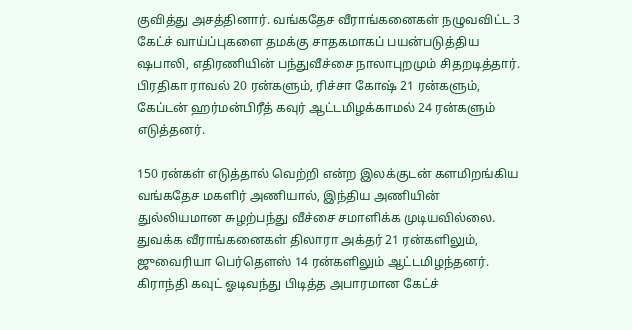குவித்து அசத்தினார். வங்கதேச வீராங்கனைகள் நழுவவிட்ட 3 கேட்ச் வாய்ப்புகளை தமக்கு சாதகமாகப் பயன்படுத்திய ஷபாலி, எதிரணியின் பந்துவீச்சை நாலாபுறமும் சிதறடித்தார். பிரதிகா ராவல் 20 ரன்களும், ரிச்சா கோஷ் 21 ரன்களும், கேப்டன் ஹர்மன்பிரீத் கவுர் ஆட்டமிழக்காமல் 24 ரன்களும் எடுத்தனர்.

150 ரன்கள் எடுத்தால் வெற்றி என்ற இலக்குடன் களமிறங்கிய வங்கதேச மகளிர் அணியால், இந்திய அணியின் துல்லியமான சுழற்பந்து வீச்சை சமாளிக்க முடியவில்லை. துவக்க வீராங்கனைகள் திலாரா அக்தர் 21 ரன்களிலும், ஜுவைரியா பெர்தௌஸ் 14 ரன்களிலும் ஆட்டமிழந்தனர். கிராந்தி கவுட் ஓடிவந்து பிடித்த அபாரமான கேட்ச்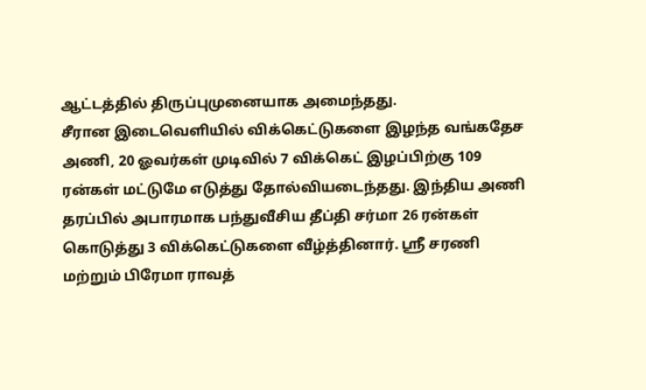ஆட்டத்தில் திருப்புமுனையாக அமைந்தது.
சீரான இடைவெளியில் விக்கெட்டுகளை இழந்த வங்கதேச அணி, 20 ஓவர்கள் முடிவில் 7 விக்கெட் இழப்பிற்கு 109 ரன்கள் மட்டுமே எடுத்து தோல்வியடைந்தது. இந்திய அணி தரப்பில் அபாரமாக பந்துவீசிய தீப்தி சர்மா 26 ரன்கள் கொடுத்து 3 விக்கெட்டுகளை வீழ்த்தினார். ஸ்ரீ சரணி மற்றும் பிரேமா ராவத்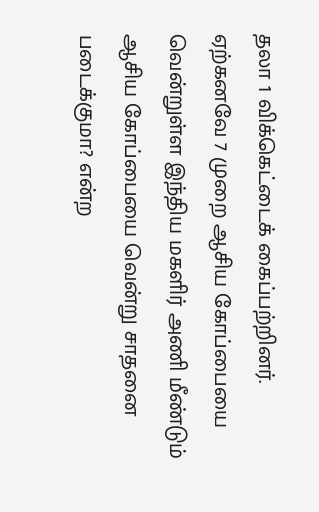தலா 1 விக்கெட்டைக் கைப்பற்றினர்.
ஏற்கனவே 7 முறை ஆசிய கோப்பையை வென்றுள்ள இந்திய மகளிர் அணி மீண்டும் ஆசிய கோப்பையை வென்று சாதனை படைக்குமா? என்ற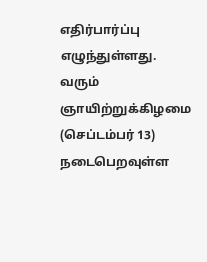எதிர்பார்ப்பு எழுந்துள்ளது. வரும் ஞாயிற்றுக்கிழமை (செப்டம்பர் 13) நடைபெறவுள்ள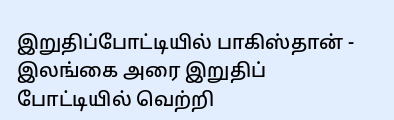இறுதிப்போட்டியில் பாகிஸ்தான் - இலங்கை அரை இறுதிப் போட்டியில் வெற்றி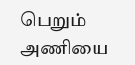பெறும் அணியை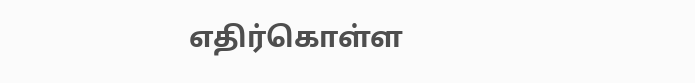எதிர்கொள்ள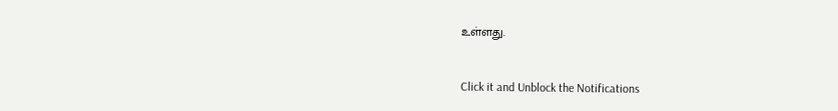உள்ளது.


Click it and Unblock the Notifications